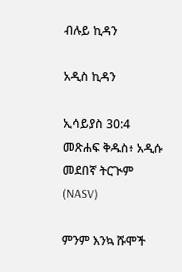ብሉይ ኪዳን

አዲስ ኪዳን

ኢሳይያስ 30:4 መጽሐፍ ቅዱስ፥ አዲሱ መደበኛ ትርጒም (NASV)

ምንም እንኳ ሹሞች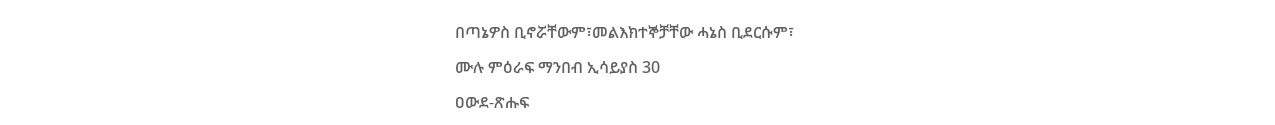በጣኔዎስ ቢኖሯቸውም፣መልእክተኞቻቸው ሓኔስ ቢደርሱም፣

ሙሉ ምዕራፍ ማንበብ ኢሳይያስ 30

ዐውደ-ጽሑፍ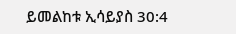ይመልከቱ ኢሳይያስ 30:4